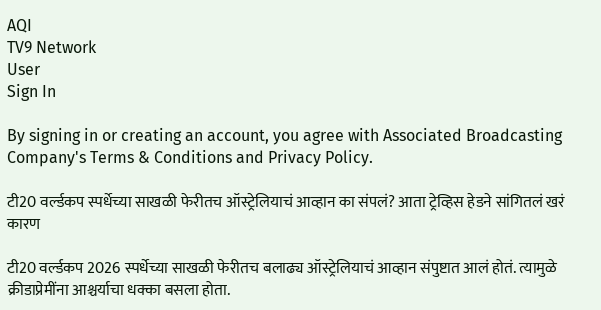AQI
TV9 Network
User
Sign In

By signing in or creating an account, you agree with Associated Broadcasting Company's Terms & Conditions and Privacy Policy.

टी20 वर्ल्डकप स्पर्धेच्या साखळी फेरीतच ऑस्ट्रेलियाचं आव्हान का संपलं? आता ट्रेव्हिस हेडने सांगितलं खरं कारण

टी20 वर्ल्डकप 2026 स्पर्धेच्या साखळी फेरीतच बलाढ्य ऑस्ट्रेलियाचं आव्हान संपुष्टात आलं होतं. त्यामुळे क्रीडाप्रेमींना आश्चर्याचा धक्का बसला होता.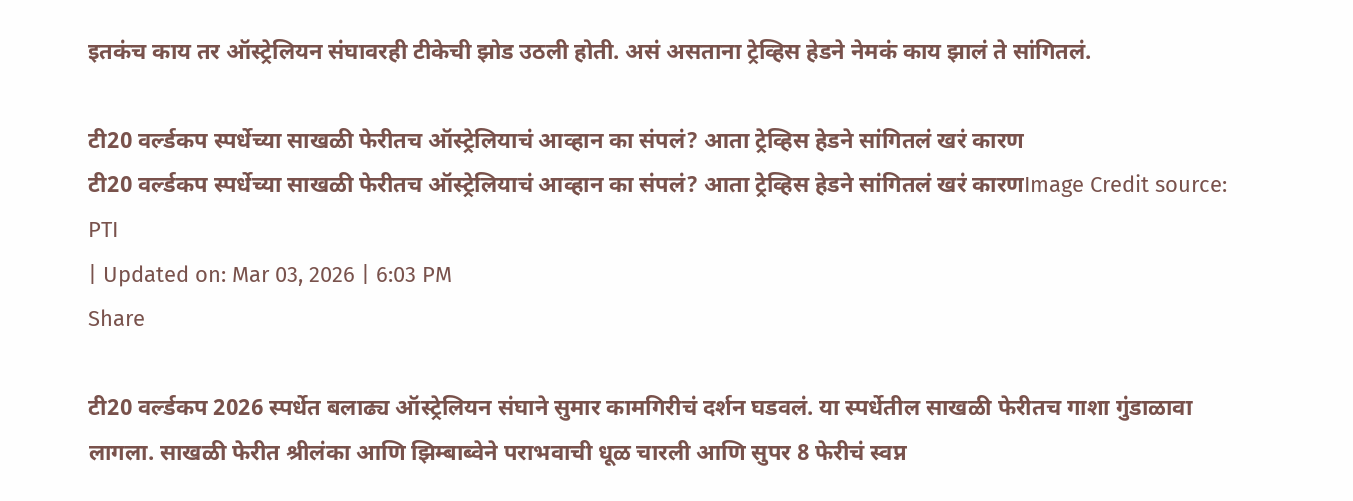इतकंच काय तर ऑस्ट्रेलियन संघावरही टीकेची झोड उठली होती. असं असताना ट्रेव्हिस हेडने नेमकं काय झालं ते सांगितलं.

टी20 वर्ल्डकप स्पर्धेच्या साखळी फेरीतच ऑस्ट्रेलियाचं आव्हान का संपलं? आता ट्रेव्हिस हेडने सांगितलं खरं कारण
टी20 वर्ल्डकप स्पर्धेच्या साखळी फेरीतच ऑस्ट्रेलियाचं आव्हान का संपलं? आता ट्रेव्हिस हेडने सांगितलं खरं कारणImage Credit source: PTI
| Updated on: Mar 03, 2026 | 6:03 PM
Share

टी20 वर्ल्डकप 2026 स्पर्धेत बलाढ्य ऑस्ट्रेलियन संघाने सुमार कामगिरीचं दर्शन घडवलं. या स्पर्धेतील साखळी फेरीतच गाशा गुंडाळावा लागला. साखळी फेरीत श्रीलंका आणि झिम्बाब्वेने पराभवाची धूळ चारली आणि सुपर 8 फेरीचं स्वप्न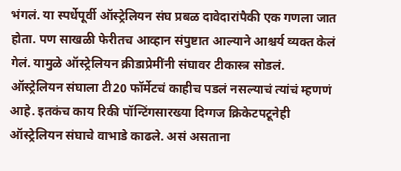भंगलं. या स्पर्धेपूर्वी ऑस्ट्रेलियन संघ प्रबळ दावेदारांपैकी एक गणला जात होता. पण साखळी फेरीतच आव्हान संपुष्टात आल्याने आश्चर्य व्यक्त केलं गेलं. यामुळे ऑस्ट्रेलियन क्रीडाप्रेमींनी संघावर टीकास्त्र सोडलं. ऑस्ट्रेलियन संघाला टी20 फॉर्मेटचं काहीच पडलं नसल्याचं त्यांचं म्हणणं आहे. इतकंच काय रिकी पॉन्टिंगसारख्या दिग्गज क्रिकेटपटूनेही ऑस्ट्रेलियन संघाचे वाभाडे काढले. असं असताना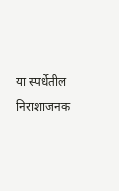या स्पर्धेतील निराशाजनक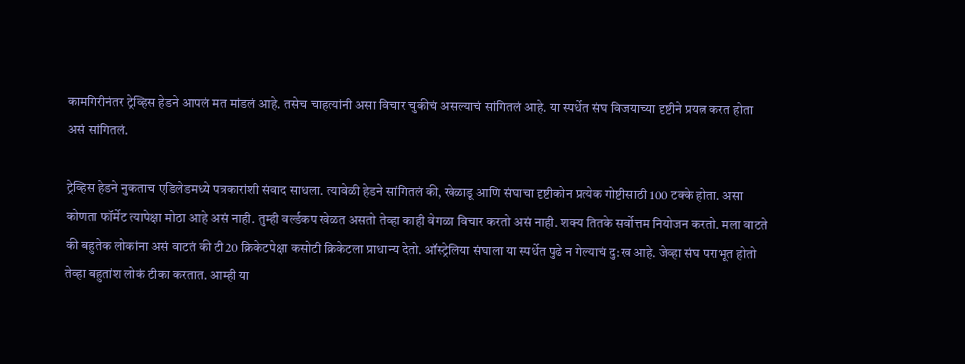कामगिरीनंतर ट्रेव्हिस हेडने आपलं मत मांडलं आहे. तसेच चाहत्यांनी असा विचार चुकीचं असल्याचं सांगितलं आहे. या स्पर्धेत संघ विजयाच्या दृष्टीने प्रयत्न करत होता असं सांगितलं.

ट्रेव्हिस हेडने नुकताच एडिलेडमध्ये पत्रकारांशी संवाद साधला. त्यावेळी हेडने सांगितलं की, खेळाडू आणि संघाचा दृष्टीकोन प्रत्येक गोष्टीसाठी 100 टक्के होता. असा कोणता फॉर्मेट त्यापेक्षा मोठा आहे असं नाही. तुम्ही वर्ल्डकप खेळत असतो तेव्हा काही वेगळा विचार करतो असं नाही. शक्य तितके सर्वोत्तम नियोजन करतो. मला वाटते की बहुतेक लोकांना असं वाटतं की टी20 क्रिकेटपेक्षा कसोटी क्रिकेटला प्राधान्य देतो. ऑस्ट्रेलिया संघाला या स्पर्धेत पुढे न गेल्याचं दु:ख आहे. जेव्हा संघ पराभूत होतो तेव्हा बहुतांश लोकं टीका करतात. आम्ही या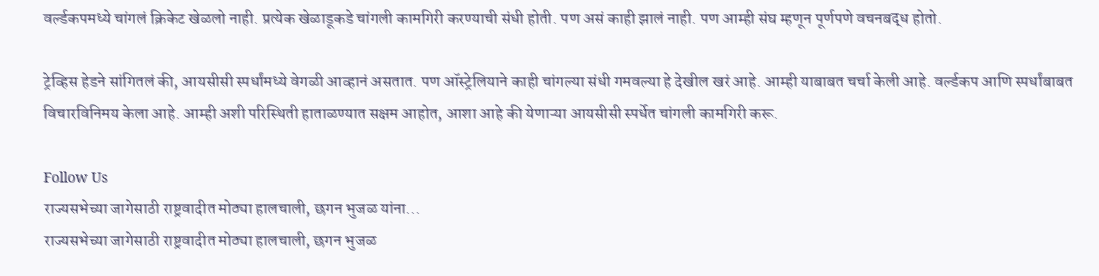वर्ल्डकपमध्ये चांगलं क्रिकेट खेळलो नाही. प्रत्येक खेळाडूकडे चांगली कामगिरी करण्याची संधी होती. पण असं काही झालं नाही. पण आम्ही संघ म्हणून पूर्णपणे वचनबद्ध होतो.

ट्रेव्हिस हेडने सांगितलं की, आयसीसी स्पर्धांमध्ये वेगळी आव्हानं असतात. पण ऑस्ट्रेलियाने काही चांगल्या संधी गमवल्या हे देखील खरं आहे. आम्ही याबाबत चर्चा केली आहे. वर्ल्डकप आणि स्पर्धांबाबत विचारविनिमय केला आहे. आम्ही अशी परिस्थिती हाताळण्यात सक्षम आहोत, आशा आहे की येणाऱ्या आयसीसी स्पर्धेत चांगली कामगिरी करू.

Follow Us
राज्यसभेच्या जागेसाठी राष्ट्रवादीत मोठ्या हालचाली, छगन भुजळ यांना...
राज्यसभेच्या जागेसाठी राष्ट्रवादीत मोठ्या हालचाली, छगन भुजळ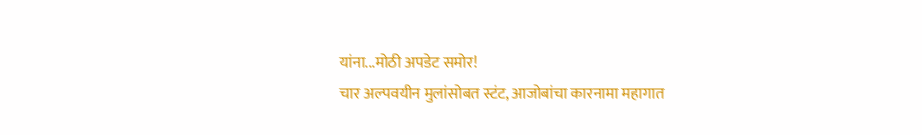यांना...मोठी अपडेट समोर!
चार अल्पवयीन मुलांसोबत स्टंट, आजोबांचा कारनामा महागात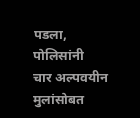पडला, पोलिसांनी
चार अल्पवयीन मुलांसोबत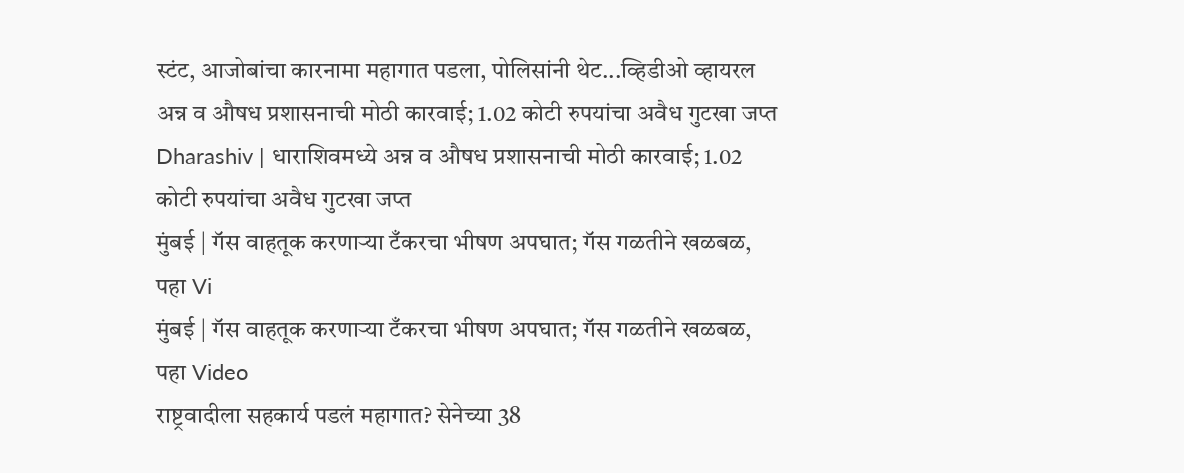स्टंट, आजोबांचा कारनामा महागात पडला, पोलिसांनी थेट...व्हिडीओ व्हायरल
अन्न व औषध प्रशासनाची मोठी कारवाई; 1.02 कोटी रुपयांचा अवैध गुटखा जप्त
Dharashiv | धाराशिवमध्ये अन्न व औषध प्रशासनाची मोठी कारवाई; 1.02 कोटी रुपयांचा अवैध गुटखा जप्त
मुंबई | गॅस वाहतूक करणाऱ्या टँकरचा भीषण अपघात; गॅस गळतीने खळबळ, पहा Vi
मुंबई | गॅस वाहतूक करणाऱ्या टँकरचा भीषण अपघात; गॅस गळतीने खळबळ, पहा Video
राष्ट्रवादीला सहकार्य पडलं महागात? सेनेच्या 38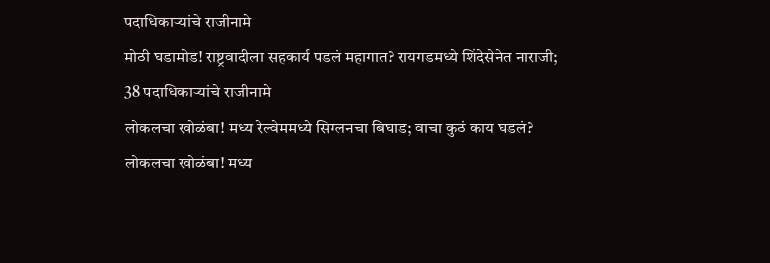पदाधिकाऱ्यांचे राजीनामे
मोठी घडामोड! राष्ट्रवादीला सहकार्य पडलं महागात? रायगडमध्ये शिंदेसेनेत नाराजी; 38 पदाधिकाऱ्यांचे राजीनामे
लोकलचा खोळंबा! मध्य रेल्वेममध्ये सिग्लनचा बिघाड; वाचा कुठं काय घडलं?
लोकलचा खोळंबा! मध्य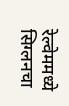रेल्वेममध्ये सिग्लनचा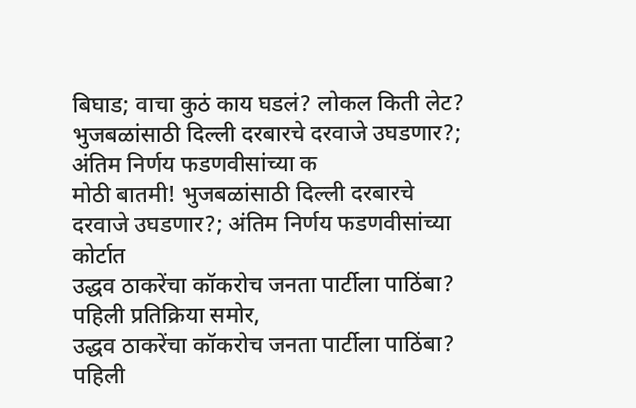बिघाड; वाचा कुठं काय घडलं? लोकल किती लेट?
भुजबळांसाठी दिल्ली दरबारचे दरवाजे उघडणार?; अंतिम निर्णय फडणवीसांच्या क
मोठी बातमी! भुजबळांसाठी दिल्ली दरबारचे दरवाजे उघडणार?; अंतिम निर्णय फडणवीसांच्या कोर्टात
उद्धव ठाकरेंचा कॉकरोच जनता पार्टीला पाठिंबा? पहिली प्रतिक्रिया समोर,
उद्धव ठाकरेंचा कॉकरोच जनता पार्टीला पाठिंबा? पहिली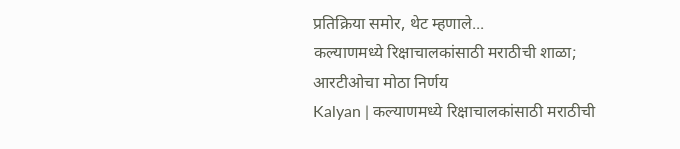प्रतिक्रिया समोर, थेट म्हणाले...
कल्याणमध्ये रिक्षाचालकांसाठी मराठीची शाळा; आरटीओचा मोठा निर्णय
Kalyan | कल्याणमध्ये रिक्षाचालकांसाठी मराठीची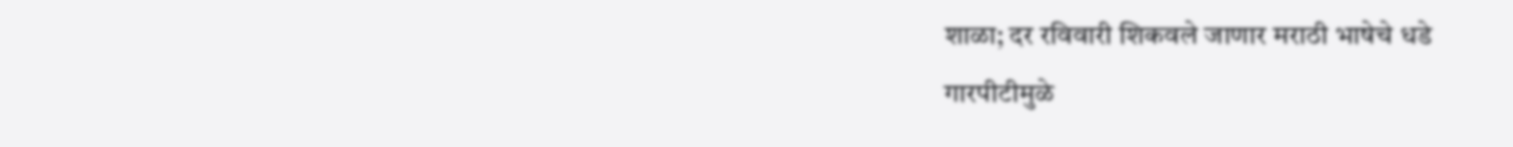शाळा; दर रविवारी शिकवले जाणार मराठी भाषेचे धडे
गारपीटीमुळे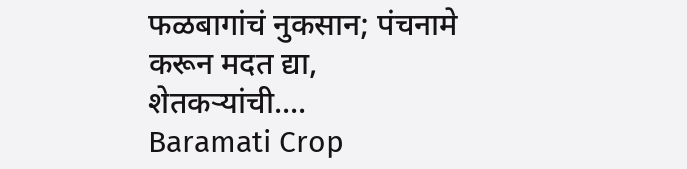फळबागांचं नुकसान; पंचनामे करून मदत द्या, शेतकऱ्यांची....
Baramati Crop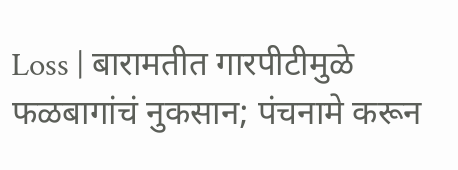Loss | बारामतीत गारपीटीमुळे फळबागांचं नुकसान; पंचनामे करून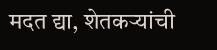मदत द्या, शेतकऱ्यांची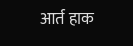आर्त हाक